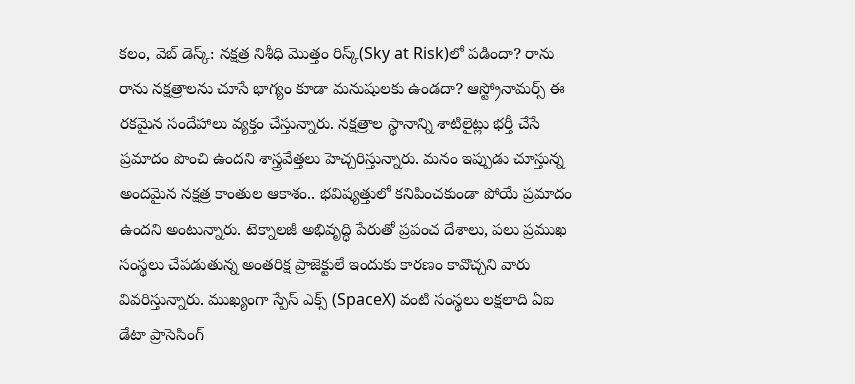కలం, వెబ్ డెస్క్: నక్షత్ర నిశీధి మొత్తం రిస్క్(Sky at Risk)లో పడిందా? రాను రాను నక్షత్రాలను చూసే భాగ్యం కూడా మనుషులకు ఉండదా? ఆస్ట్రోనామర్స్ ఈ రకమైన సందేహాలు వ్యక్తం చేస్తున్నారు. నక్షత్రాల స్థానాన్ని శాటిలైట్లు భర్తీ చేసే ప్రమాదం పొంచి ఉందని శాస్త్రవేత్తలు హెచ్చరిస్తున్నారు. మనం ఇప్పుడు చూస్తున్న అందమైన నక్షత్ర కాంతుల ఆకాశం.. భవిష్యత్తులో కనిపించకుండా పోయే ప్రమాదం ఉందని అంటున్నారు. టెక్నాలజీ అభివృద్ధి పేరుతో ప్రపంచ దేశాలు, పలు ప్రముఖ సంస్థలు చేపడుతున్న అంతరిక్ష ప్రాజెక్టులే ఇందుకు కారణం కావొచ్చని వారు వివరిస్తున్నారు. ముఖ్యంగా స్పేస్ ఎక్స్ (SpaceX) వంటి సంస్థలు లక్షలాది ఏఐ డేటా ప్రాసెసింగ్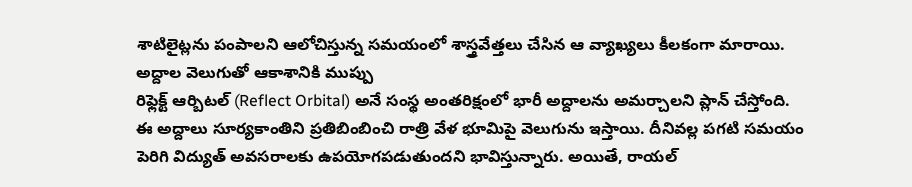శాటిలైట్లను పంపాలని ఆలోచిస్తున్న సమయంలో శాస్త్రవేత్తలు చేసిన ఆ వ్యాఖ్యలు కీలకంగా మారాయి.
అద్దాల వెలుగుతో ఆకాశానికి ముప్పు
రిఫ్లెక్ట్ ఆర్బిటల్ (Reflect Orbital) అనే సంస్థ అంతరిక్షంలో భారీ అద్దాలను అమర్చాలని ప్లాన్ చేస్తోంది. ఈ అద్దాలు సూర్యకాంతిని ప్రతిబింబించి రాత్రి వేళ భూమిపై వెలుగును ఇస్తాయి. దీనివల్ల పగటి సమయం పెరిగి విద్యుత్ అవసరాలకు ఉపయోగపడుతుందని భావిస్తున్నారు. అయితే, రాయల్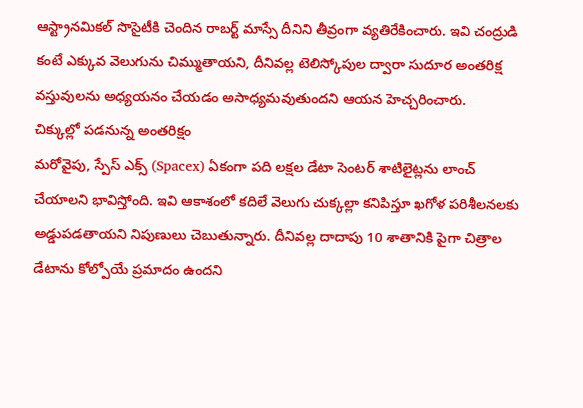ఆస్ట్రానమికల్ సొసైటీకి చెందిన రాబర్ట్ మాస్సే దీనిని తీవ్రంగా వ్యతిరేకించారు. ఇవి చంద్రుడి కంటే ఎక్కువ వెలుగును చిమ్ముతాయని, దీనివల్ల టెలిస్కోపుల ద్వారా సుదూర అంతరిక్ష వస్తువులను అధ్యయనం చేయడం అసాధ్యమవుతుందని ఆయన హెచ్చరించారు.
చిక్కుల్లో పడనున్న అంతరిక్షం
మరోవైపు, స్పేస్ ఎక్స్ (Spacex) ఏకంగా పది లక్షల డేటా సెంటర్ శాటిలైట్లను లాంచ్ చేయాలని భావిస్తోంది. ఇవి ఆకాశంలో కదిలే వెలుగు చుక్కల్లా కనిపిస్తూ ఖగోళ పరిశీలనలకు అడ్డుపడతాయని నిపుణులు చెబుతున్నారు. దీనివల్ల దాదాపు 10 శాతానికి పైగా చిత్రాల డేటాను కోల్పోయే ప్రమాదం ఉందని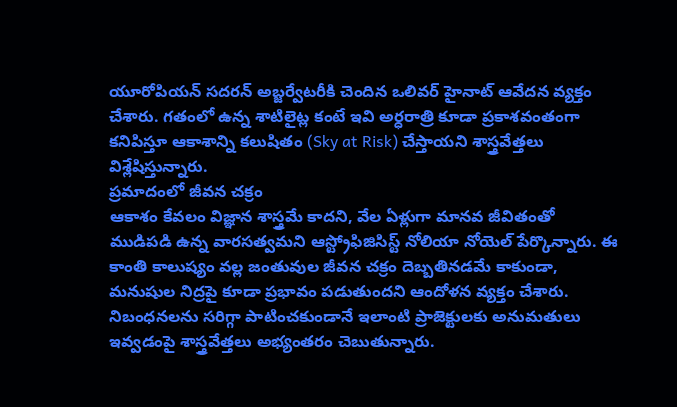యూరోపియన్ సదరన్ అబ్జర్వేటరీకి చెందిన ఒలివర్ హైనాట్ ఆవేదన వ్యక్తం చేశారు. గతంలో ఉన్న శాటిలైట్ల కంటే ఇవి అర్ధరాత్రి కూడా ప్రకాశవంతంగా కనిపిస్తూ ఆకాశాన్ని కలుషితం (Sky at Risk) చేస్తాయని శాస్త్రవేత్తలు విశ్లేషిస్తున్నారు.
ప్రమాదంలో జీవన చక్రం
ఆకాశం కేవలం విజ్ఞాన శాస్త్రమే కాదని, వేల ఏళ్లుగా మానవ జీవితంతో ముడిపడి ఉన్న వారసత్వమని ఆస్ట్రోఫిజిసిస్ట్ నోలియా నోయెల్ పేర్కొన్నారు. ఈ కాంతి కాలుష్యం వల్ల జంతువుల జీవన చక్రం దెబ్బతినడమే కాకుండా, మనుషుల నిద్రపై కూడా ప్రభావం పడుతుందని ఆందోళన వ్యక్తం చేశారు. నిబంధనలను సరిగ్గా పాటించకుండానే ఇలాంటి ప్రాజెక్టులకు అనుమతులు ఇవ్వడంపై శాస్త్రవేత్తలు అభ్యంతరం చెబుతున్నారు.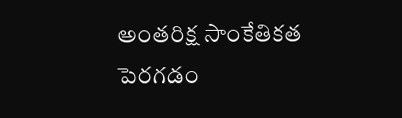అంతరిక్ష సాంకేతికత పెరగడం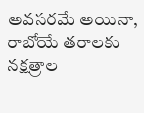అవసరమే అయినా, రాబోయే తరాలకు నక్షత్రాల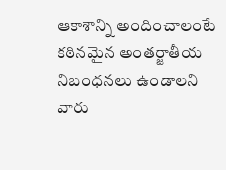ఆకాశాన్ని అందించాలంటే కఠినమైన అంతర్జాతీయ నిబంధనలు ఉండాలని వారు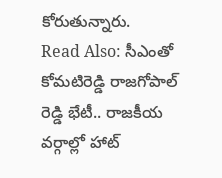కోరుతున్నారు.
Read Also: సీఎంతో కోమటిరెడ్డి రాజగోపాల్ రెడ్డి భేటీ.. రాజకీయ వర్గాల్లో హాట్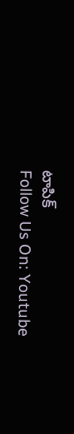టాపిక్
Follow Us On: Youtube